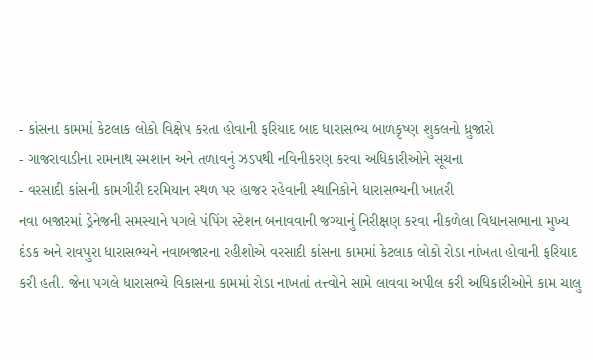- કાંસના કામમાં કેટલાક લોકો વિક્ષેપ કરતા હોવાની ફરિયાદ બાદ ધારાસભ્ય બાળકૃષ્ણ શુકલનો ધ્રુજારો
- ગાજરાવાડીના રામનાથ સ્મશાન અને તળાવનું ઝડપથી નવિનીકરણ કરવા અધિકારીઓને સૂચના
- વરસાદી કાંસની કામગીરી દરમિયાન સ્થળ પર હાજર રહેવાની સ્થાનિકોને ધારાસભ્યની ખાતરી
નવા બજારમાં ડ્રેનેજની સમસ્યાને પગલે પંપિંગ સ્ટેશન બનાવવાની જગ્યાનું નિરીક્ષણ કરવા નીકળેલા વિધાનસભાના મુખ્ય દંડક અને રાવપુરા ધારાસભ્યને નવાબજારના રહીશોએ વરસાદી કાંસના કામમાં કેટલાક લોકો રોડા નાંખતા હોવાની ફરિયાદ કરી હતી. જેના પગલે ધારાસભ્યે વિકાસના કામમાં રોડા નાખતાં તત્ત્વોને સામે લાવવા અપીલ કરી અધિકારીઓને કામ ચાલુ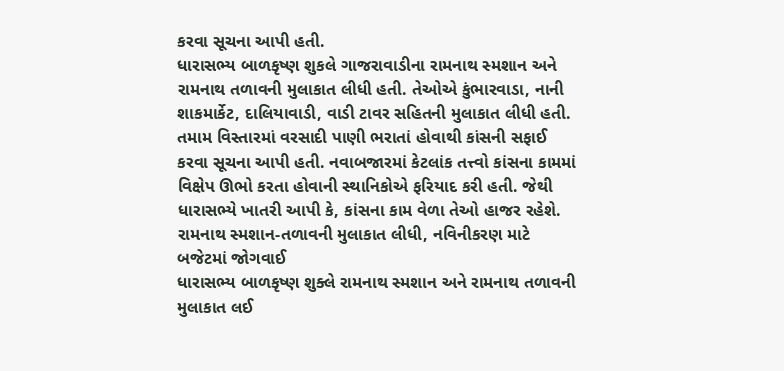કરવા સૂચના આપી હતી.
ધારાસભ્ય બાળકૃષ્ણ શુકલે ગાજરાવાડીના રામનાથ સ્મશાન અને રામનાથ તળાવની મુલાકાત લીધી હતી. તેઓએ કુંભારવાડા, નાની શાકમાર્કેટ, દાલિયાવાડી, વાડી ટાવર સહિતની મુલાકાત લીધી હતી. તમામ વિસ્તારમાં વરસાદી પાણી ભરાતાં હોવાથી કાંસની સફાઈ કરવા સૂચના આપી હતી. નવાબજારમાં કેટલાંક તત્ત્વો કાંસના કામમાં વિક્ષેપ ઊભો કરતા હોવાની સ્થાનિકોએ ફરિયાદ કરી હતી. જેથી ધારાસભ્યે ખાતરી આપી કે, કાંસના કામ વેળા તેઓ હાજર રહેશે.
રામનાથ સ્મશાન-તળાવની મુલાકાત લીધી, નવિનીકરણ માટે બજેટમાં જોગવાઈ
ધારાસભ્ય બાળકૃષ્ણ શુક્લે રામનાથ સ્મશાન અને રામનાથ તળાવની મુલાકાત લઈ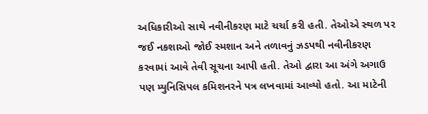અધિકારીઓ સાથે નવીનીકરણ માટે ચર્ચા કરી હતી. તેઓએ સ્થળ પર જઈ નકશાઓ જોઈ સ્મશાન અને તળાવનું ઝડપથી નવીનીકરણ કરવામાં આવે તેવી સૂચના આપી હતી. તેઓ દ્વારા આ અંગે અગાઉ પણ મ્યુનિસિપલ કમિશનરને પત્ર લખવામાં આવ્યો હતો. આ માટેની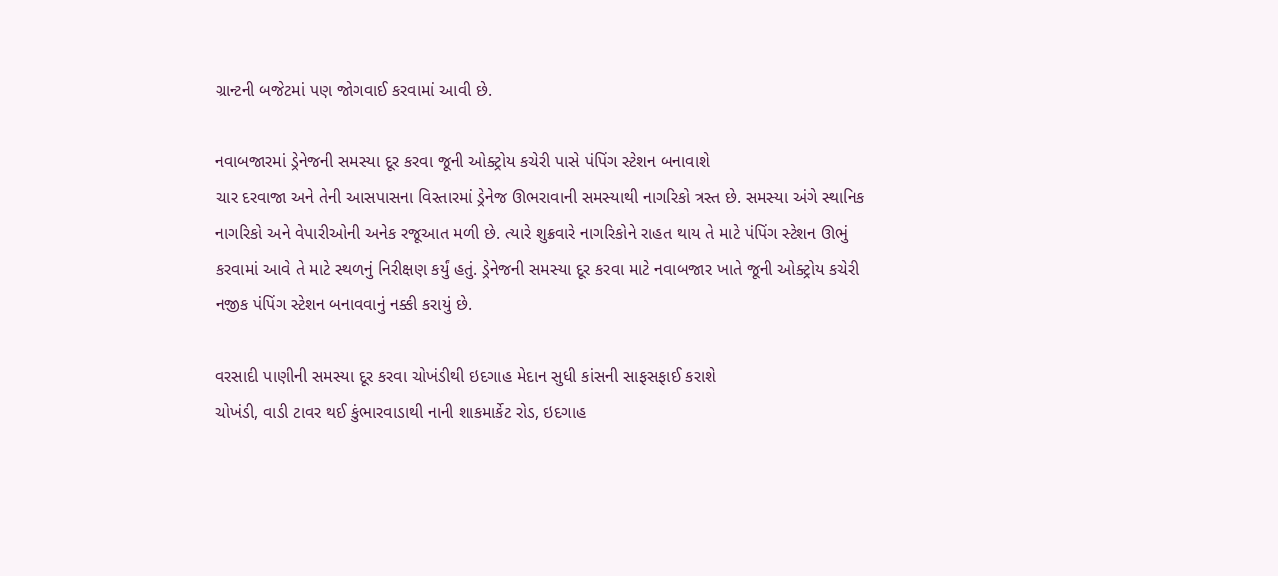ગ્રાન્ટની બજેટમાં પણ જોગવાઈ કરવામાં આવી છે.

નવાબજારમાં ડ્રેનેજની સમસ્યા દૂર કરવા જૂની ઓક્ટ્રોય કચેરી પાસે પંપિંગ સ્ટેશન બનાવાશે
ચાર દરવાજા અને તેની આસપાસના વિસ્તારમાં ડ્રેનેજ ઊભરાવાની સમસ્યાથી નાગરિકો ત્રસ્ત છે. સમસ્યા અંગે સ્થાનિક નાગરિકો અને વેપારીઓની અનેક રજૂઆત મળી છે. ત્યારે શુક્રવારે નાગરિકોને રાહત થાય તે માટે પંપિંગ સ્ટેશન ઊભું કરવામાં આવે તે માટે સ્થળનું નિરીક્ષણ કર્યું હતું. ડ્રેનેજની સમસ્યા દૂર કરવા માટે નવાબજાર ખાતે જૂની ઓક્ટ્રોય કચેરી નજીક પંપિંગ સ્ટેશન બનાવવાનું નક્કી કરાયું છે.

વરસાદી પાણીની સમસ્યા દૂર કરવા ચોખંડીથી ઇદગાહ મેદાન સુધી કાંસની સાફસફાઈ કરાશે
ચોખંડી, વાડી ટાવર થઈ કુંભારવાડાથી નાની શાકમાર્કેટ રોડ, ઇદગાહ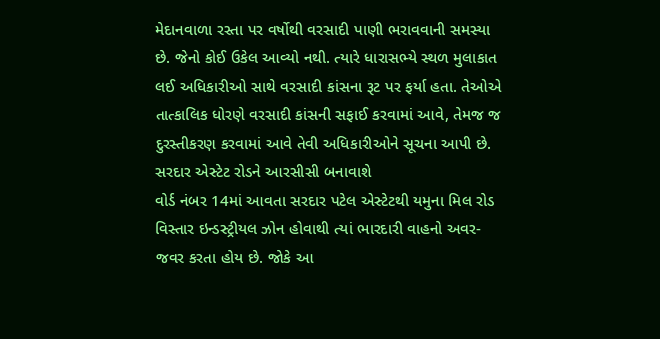મેદાનવાળા રસ્તા પર વર્ષોથી વરસાદી પાણી ભરાવવાની સમસ્યા છે. જેનો કોઈ ઉકેલ આવ્યો નથી. ત્યારે ધારાસભ્યે સ્થળ મુલાકાત લઈ અધિકારીઓ સાથે વરસાદી કાંસના રૂટ પર ફર્યા હતા. તેઓએ તાત્કાલિક ધોરણે વરસાદી કાંસની સફાઈ કરવામાં આવે, તેમજ જ દુરસ્તીકરણ કરવામાં આવે તેવી અધિકારીઓને સૂચના આપી છે.
સરદાર એસ્ટેટ રોડને આરસીસી બનાવાશે
વોર્ડ નંબર 14માં આવતા સરદાર પટેલ એસ્ટેટથી યમુના મિલ રોડ વિસ્તાર ઇન્ડસ્ટ્રીયલ ઝોન હોવાથી ત્યાં ભારદારી વાહનો અવર-જવર કરતા હોય છે. જોકે આ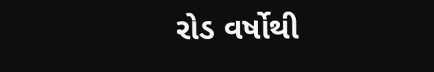રોડ વર્ષોથી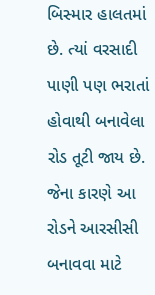બિસ્માર હાલતમાં છે. ત્યાં વરસાદી પાણી પણ ભરાતાં હોવાથી બનાવેલા રોડ તૂટી જાય છે. જેના કારણે આ રોડને આરસીસી બનાવવા માટે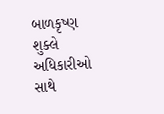બાળકૃષ્ણ શુક્લે અધિકારીઓ સાથે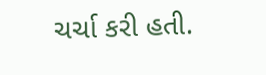ચર્ચા કરી હતી.